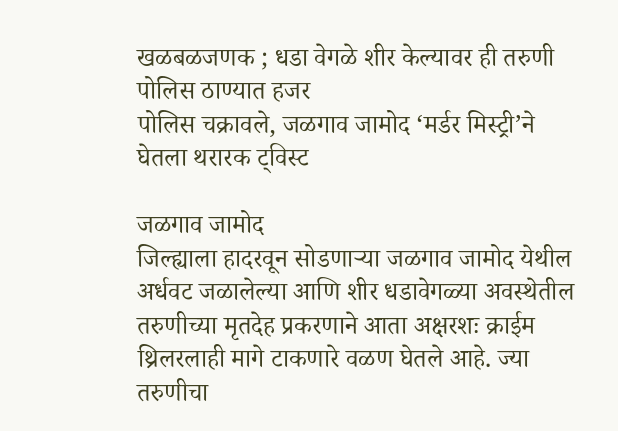खळबळजणक ; धडा वेगळे शीर केल्यावर ही तरुणी पोलिस ठाण्यात हजर
पोलिस चक्रावले, जळगाव जामोद ‘मर्डर मिस्ट्री’ने घेतला थरारक ट्विस्ट

जळगाव जामोद
जिल्ह्याला हादरवून सोडणाऱ्या जळगाव जामोद येथील अर्धवट जळालेल्या आणि शीर धडावेगळ्या अवस्थेतील तरुणीच्या मृतदेह प्रकरणाने आता अक्षरशः क्राईम थ्रिलरलाही मागे टाकणारे वळण घेतले आहे. ज्या तरुणीचा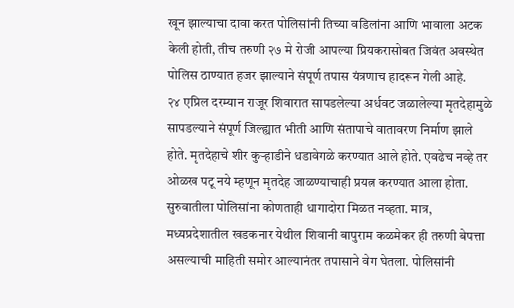खून झाल्याचा दावा करत पोलिसांनी तिच्या वडिलांना आणि भावाला अटक केली होती, तीच तरुणी २७ मे रोजी आपल्या प्रियकरासोबत जिवंत अवस्थेत पोलिस ठाण्यात हजर झाल्याने संपूर्ण तपास यंत्रणाच हादरून गेली आहे.
२४ एप्रिल दरम्यान राजूर शिवारात सापडलेल्या अर्धवट जळालेल्या मृतदेहामुळे सापडल्याने संपूर्ण जिल्ह्यात भीती आणि संतापाचे वातावरण निर्माण झाले होते. मृतदेहाचे शीर कुऱ्हाडीने धडावेगळे करण्यात आले होते. एवढेच नव्हे तर ओळख पटू नये म्हणून मृतदेह जाळण्याचाही प्रयत्न करण्यात आला होता. सुरुवातीला पोलिसांना कोणताही धागादोरा मिळत नव्हता. मात्र, मध्यप्रदेशातील खडकनार येथील शिवानी बापुराम कळमेकर ही तरुणी बेपत्ता असल्याची माहिती समोर आल्यानंतर तपासाने वेग घेतला. पोलिसांनी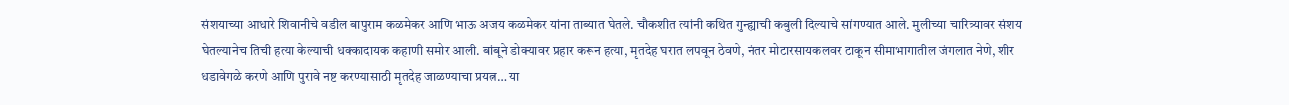संशयाच्या आधारे शिवानीचे वडील बापुराम कळमेकर आणि भाऊ अजय कळमेकर यांना ताब्यात घेतले. चौकशीत त्यांनी कथित गुन्ह्याची कबुली दिल्याचे सांगण्यात आले. मुलीच्या चारित्र्यावर संशय घेतल्यानेच तिची हत्या केल्याची धक्कादायक कहाणी समोर आली. बांबूने डोक्यावर प्रहार करून हत्या, मृतदेह घरात लपवून ठेवणे, नंतर मोटारसायकलवर टाकून सीमाभागातील जंगलात नेणे, शीर धडावेगळे करणे आणि पुरावे नष्ट करण्यासाठी मृतदेह जाळण्याचा प्रयत्न… या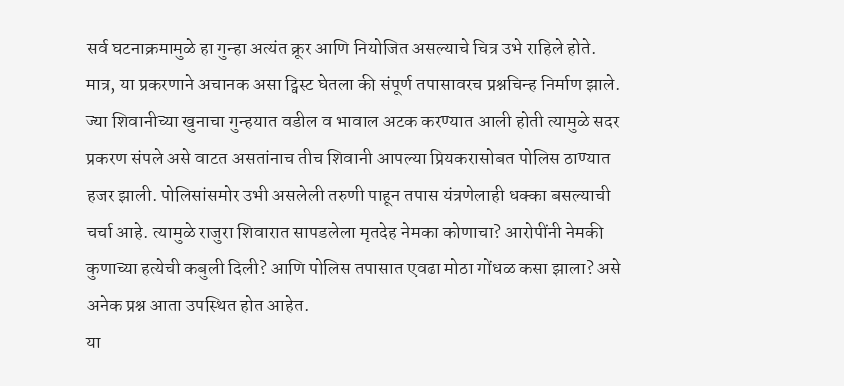सर्व घटनाक्रमामुळे हा गुन्हा अत्यंत क्रूर आणि नियोजित असल्याचे चित्र उभे राहिले होते.
मात्र, या प्रकरणाने अचानक असा ट्विस्ट घेतला की संपूर्ण तपासावरच प्रश्नचिन्ह निर्माण झाले. ज्या शिवानीच्या खुनाचा गुन्हयात वडील व भावाल अटक करण्यात आली होती त्यामुळे सदर प्रकरण संपले असे वाटत असतांनाच तीच शिवानी आपल्या प्रियकरासोबत पोलिस ठाण्यात हजर झाली. पोलिसांसमोर उभी असलेली तरुणी पाहून तपास यंत्रणेलाही धक्का बसल्याची चर्चा आहे. त्यामुळे राजुरा शिवारात सापडलेला मृतदेह नेमका कोणाचा? आरोपींनी नेमकी कुणाच्या हत्येची कबुली दिली? आणि पोलिस तपासात एवढा मोठा गोंधळ कसा झाला? असे अनेक प्रश्न आता उपस्थित होत आहेत.
या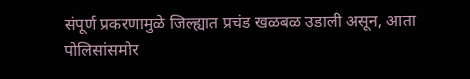संपूर्ण प्रकरणामुळे जिल्ह्यात प्रचंड खळबळ उडाली असून, आता पोलिसांसमोर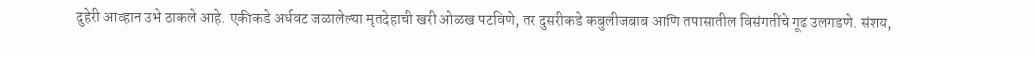दुहेरी आव्हान उभे ठाकले आहे. एकीकडे अर्धवट जळालेल्या मृतदेहाची खरी ओळख पटविणे, तर दुसरीकडे कबुलीजबाब आणि तपासातील विसंगतींचे गूढ उलगडणे. संशय,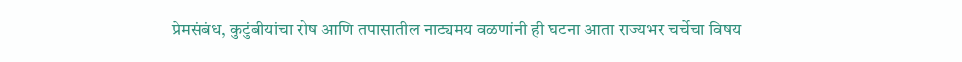प्रेमसंबंध, कुटुंबीयांचा रोष आणि तपासातील नाट्यमय वळणांनी ही घटना आता राज्यभर चर्चेचा विषय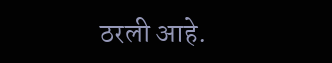ठरली आहे.